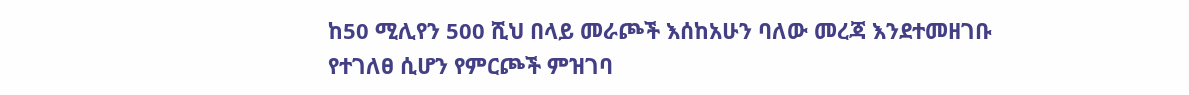ከ50 ሚሊየን 500 ሺህ በላይ መራጮች እሰከአሁን ባለው መረጃ እንደተመዘገቡ የተገለፀ ሲሆን የምርጮች ምዝገባ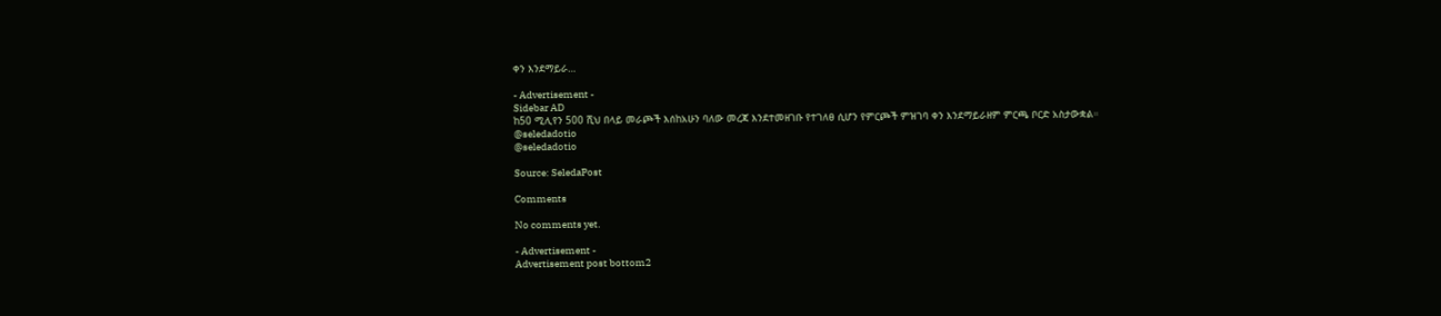ቀን እንደማይራ…

- Advertisement -
Sidebar AD
ከ50 ሚሊየን 500 ሺህ በላይ መራጮች እሰከአሁን ባለው መረጃ እንደተመዘገቡ የተገለፀ ሲሆን የምርጮች ምዝገባ ቀን እንደማይራዘም ምርጫ ቦርድ አስታውቋል።
@seledadotio
@seledadotio

Source: SeledaPost

Comments

No comments yet.

- Advertisement -
Advertisement post bottom2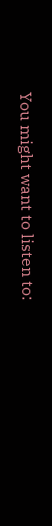You might want to listen to: